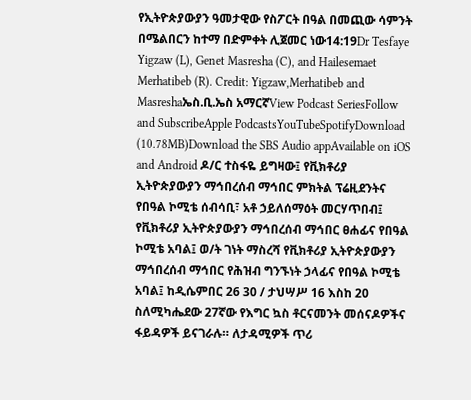የኢትዮጵያውያን ዓመታዊው የስፖርት በዓል በመጪው ሳምንት በሜልበርን ከተማ በድምቀት ሊጀመር ነው14:19Dr Tesfaye Yigzaw (L), Genet Masresha (C), and Hailesemaet Merhatibeb (R). Credit: Yigzaw,Merhatibeb and Masreshaኤስ.ቢ.ኤስ አማርኛView Podcast SeriesFollow and SubscribeApple PodcastsYouTubeSpotifyDownload (10.78MB)Download the SBS Audio appAvailable on iOS and Android ዶ/ር ተስፋዬ ይግዛው፤ የቪክቶሪያ ኢትዮጵያውያን ማኅበረሰብ ማኅበር ምክትል ፕሬዚደንትና የበዓል ኮሚቴ ሰብሳቢ፣ አቶ ኃይለሰማዕት መርሃጥበብ፤ የቪክቶሪያ ኢትዮጵያውያን ማኅበረሰብ ማኅበር ፀሐፊና የበዓል ኮሚቴ አባል፤ ወ/ት ገነት ማስረሻ የቪክቶሪያ ኢትዮጵያውያን ማኅበረሰብ ማኅበር የሕዝብ ግንኙነት ኃላፊና የበዓል ኮሚቴ አባል፤ ከዲሴምበር 26 30 / ታህሣሥ 16 እስከ 20 ስለሚካሔደው 27ኛው የእግር ኳስ ቶርናመንት መሰናዶዎችና ፋይዳዎች ይናገራሉ። ለታዳሚዎች ጥሪ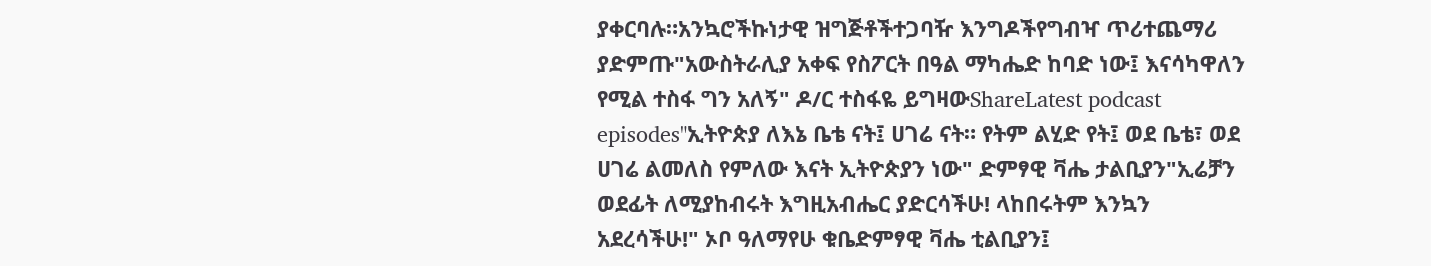ያቀርባሉ።አንኳሮችኩነታዊ ዝግጅቶችተጋባዥ እንግዶችየግብዣ ጥሪተጨማሪ ያድምጡ"አውስትራሊያ አቀፍ የስፖርት በዓል ማካሔድ ከባድ ነው፤ እናሳካዋለን የሚል ተስፋ ግን አለኝ" ዶ/ር ተስፋዬ ይግዛውShareLatest podcast episodes"ኢትዮጵያ ለእኔ ቤቴ ናት፤ ሀገሬ ናት። የትም ልሂድ የት፤ ወደ ቤቴ፣ ወደ ሀገሬ ልመለስ የምለው እናት ኢትዮጵያን ነው" ድምፃዊ ቫሔ ታልቢያን"ኢሬቻን ወደፊት ለሚያከብሩት እግዚአብሔር ያድርሳችሁ! ላከበሩትም እንኳን አደረሳችሁ!" ኦቦ ዓለማየሁ ቁቤድምፃዊ ቫሔ ቲልቢያን፤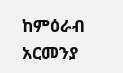ከምዕራብ አርመንያ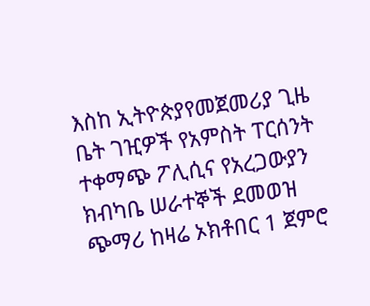እስከ ኢትዮጵያየመጀመሪያ ጊዜ ቤት ገዢዎች የአምስት ፐርሰንት ተቀማጭ ፖሊሲና የአረጋውያን ክብካቤ ሠራተኞች ደመወዝ ጭማሪ ከዛሬ ኦክቶበር 1 ጀምሮ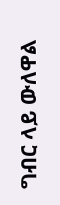ግብር ላይ ውለዋል